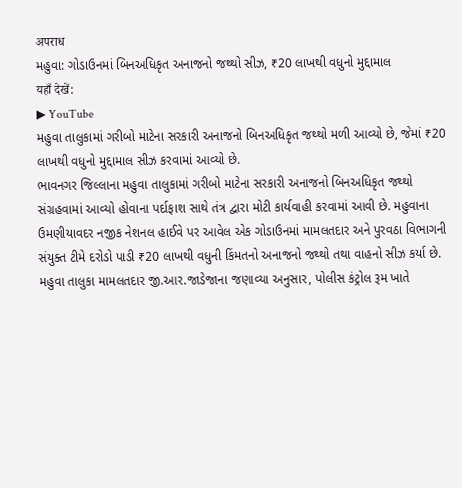अपराध
મહુવા: ગોડાઉનમાં બિનઅધિકૃત અનાજનો જથ્થો સીઝ, ₹20 લાખથી વધુનો મુદ્દામાલ
यहाँ देखें:
▶ YouTube
મહુવા તાલુકામાં ગરીબો માટેના સરકારી અનાજનો બિનઅધિકૃત જથ્થો મળી આવ્યો છે, જેમાં ₹20 લાખથી વધુનો મુદ્દામાલ સીઝ કરવામાં આવ્યો છે.
ભાવનગર જિલ્લાના મહુવા તાલુકામાં ગરીબો માટેના સરકારી અનાજનો બિનઅધિકૃત જથ્થો સંગ્રહવામાં આવ્યો હોવાના પર્દાફાશ સાથે તંત્ર દ્વારા મોટી કાર્યવાહી કરવામાં આવી છે. મહુવાના ઉમણીયાવદર નજીક નેશનલ હાઈવે પર આવેલ એક ગોડાઉનમાં મામલતદાર અને પુરવઠા વિભાગની સંયુક્ત ટીમે દરોડો પાડી ₹20 લાખથી વધુની કિંમતનો અનાજનો જથ્થો તથા વાહનો સીઝ કર્યા છે.
મહુવા તાલુકા મામલતદાર જી.આર.જાડેજાના જણાવ્યા અનુસાર, પોલીસ કંટ્રોલ રૂમ ખાતે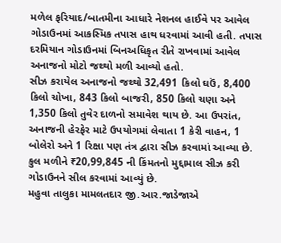મળેલ ફરિયાદ/બાતમીના આધારે નેશનલ હાઈવે પર આવેલ ગોડાઉનમાં આકસ્મિક તપાસ હાથ ધરવામાં આવી હતી. તપાસ દરમિયાન ગોડાઉનમાં બિનઅધિકૃત રીતે રાખવામાં આવેલ અનાજનો મોટો જથ્થો મળી આવ્યો હતો.
સીઝ કરાયેલ અનાજનો જથ્થો 32,491 કિલો ઘઉં, 8,400 કિલો ચોખા, 843 કિલો બાજરી, 850 કિલો ચણા અને 1,350 કિલો તુવેર દાળનો સમાવેશ થાય છે. આ ઉપરાંત, અનાજની હેરફેર માટે ઉપયોગમાં લેવાતા 1 કેરી વાહન, 1 બોલેરો અને 1 રિક્ષા પણ તંત્ર દ્વારા સીઝ કરવામાં આવ્યા છે. કુલ મળીને ₹20,99,845 ની કિંમતનો મુદ્દામાલ સીઝ કરી ગોડાઉનને સીલ કરવામાં આવ્યું છે.
મહુવા તાલુકા મામલતદાર જી.આર.જાડેજાએ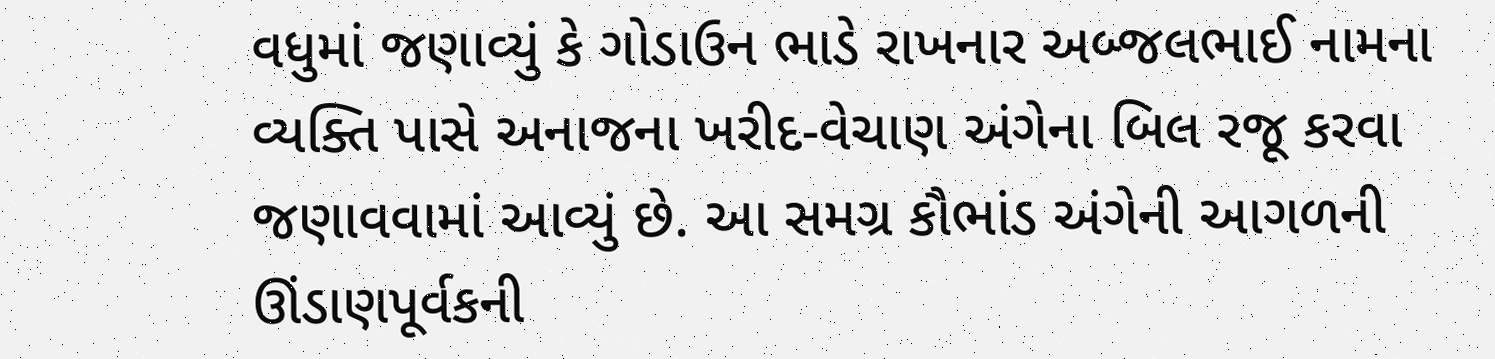વધુમાં જણાવ્યું કે ગોડાઉન ભાડે રાખનાર અબ્જલભાઈ નામના વ્યક્તિ પાસે અનાજના ખરીદ-વેચાણ અંગેના બિલ રજૂ કરવા જણાવવામાં આવ્યું છે. આ સમગ્ર કૌભાંડ અંગેની આગળની ઊંડાણપૂર્વકની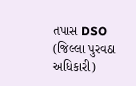તપાસ DSO (જિલ્લા પુરવઠા અધિકારી)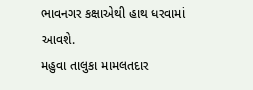ભાવનગર કક્ષાએથી હાથ ધરવામાં આવશે.
મહુવા તાલુકા મામલતદાર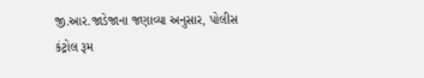જી.આર.જાડેજાના જણાવ્યા અનુસાર, પોલીસ કંટ્રોલ રૂમ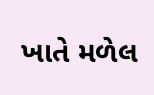ખાતે મળેલ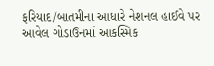ફરિયાદ/બાતમીના આધારે નેશનલ હાઈવે પર આવેલ ગોડાઉનમાં આકસ્મિક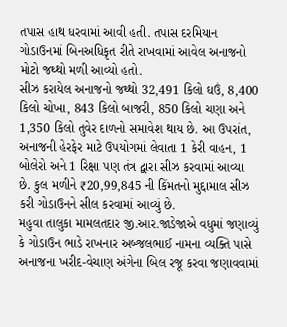તપાસ હાથ ધરવામાં આવી હતી. તપાસ દરમિયાન ગોડાઉનમાં બિનઅધિકૃત રીતે રાખવામાં આવેલ અનાજનો મોટો જથ્થો મળી આવ્યો હતો.
સીઝ કરાયેલ અનાજનો જથ્થો 32,491 કિલો ઘઉં, 8,400 કિલો ચોખા, 843 કિલો બાજરી, 850 કિલો ચણા અને 1,350 કિલો તુવેર દાળનો સમાવેશ થાય છે. આ ઉપરાંત, અનાજની હેરફેર માટે ઉપયોગમાં લેવાતા 1 કેરી વાહન, 1 બોલેરો અને 1 રિક્ષા પણ તંત્ર દ્વારા સીઝ કરવામાં આવ્યા છે. કુલ મળીને ₹20,99,845 ની કિંમતનો મુદ્દામાલ સીઝ કરી ગોડાઉનને સીલ કરવામાં આવ્યું છે.
મહુવા તાલુકા મામલતદાર જી.આર.જાડેજાએ વધુમાં જણાવ્યું કે ગોડાઉન ભાડે રાખનાર અબ્જલભાઈ નામના વ્યક્તિ પાસે અનાજના ખરીદ-વેચાણ અંગેના બિલ રજૂ કરવા જણાવવામાં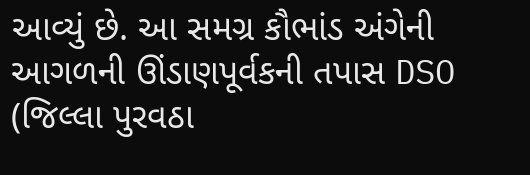આવ્યું છે. આ સમગ્ર કૌભાંડ અંગેની આગળની ઊંડાણપૂર્વકની તપાસ DSO (જિલ્લા પુરવઠા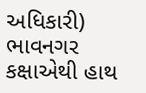અધિકારી) ભાવનગર કક્ષાએથી હાથ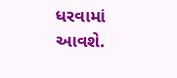ધરવામાં આવશે.